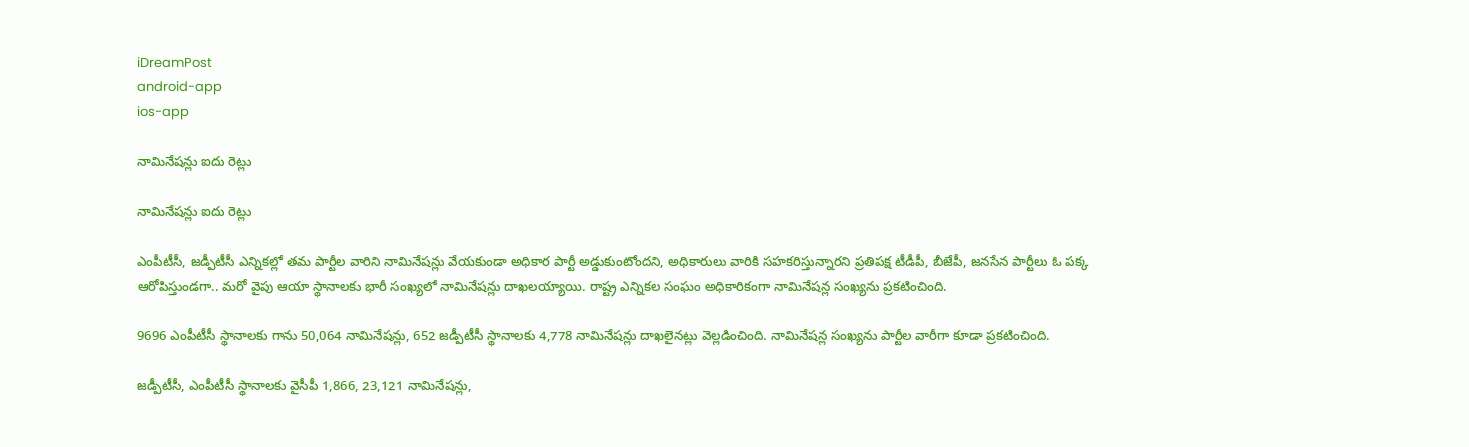iDreamPost
android-app
ios-app

నామినేషన్లు ఐదు రెట్లు

నామినేషన్లు ఐదు రెట్లు

ఎంపీటీసీ, జడ్పీటీసీ ఎన్నికల్లో తమ పార్టీల వారిని నామినేషన్లు వేయకుండా అధికార పార్టీ అడ్డుకుంటోందని, అధికారులు వారికి సహకరిస్తున్నారని ప్రతిపక్ష టీడీపీ, బీజేపీ, జనసేన పార్టీలు ఓ పక్క ఆరోపిస్తుండగా.. మరో వైపు ఆయా స్థానాలకు భారీ సంఖ్యలో నామినేషన్లు దాఖలయ్యాయి. రాష్ట్ర ఎన్నికల సంఘం అధికారికంగా నామినేషన్ల సంఖ్యను ప్రకటించింది.

9696 ఎంపీటీసీ స్థానాలకు గాను 50,064 నామినేషన్లు, 652 జడ్పీటీసీ స్థానాలకు 4,778 నామినేషన్లు దాఖలైనట్లు వెల్లడించింది. నామినేషన్ల సంఖ్యను పార్టీల వారీగా కూడా ప్రకటించింది.

జడ్పీటీసీ, ఎంపీటీసీ స్థానాలకు వైసీపీ 1,866, 23,121 నామినేషన్లు,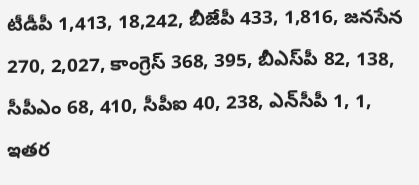టీడీపీ 1,413, 18,242, బీజేపీ 433, 1,816, జనసేన 270, 2,027, కాంగ్రెస్‌ 368, 395, బీఎస్‌పీ 82, 138, సీపీఎం 68, 410, సీపీఐ 40, 238, ఎన్‌సీపీ 1, 1, ఇతర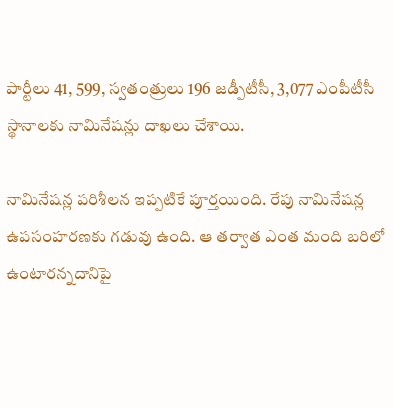పార్టీలు 41, 599, స్వతంత్రులు 196 జడ్పీటీసీ, 3,077 ఎంపీటీసీ స్థానాలకు నామినేషన్లు దాఖలు చేశాయి.

నామినేషన్ల పరిశీలన ఇప్పటికే పూర్తయింది. రేపు నామినేషన్ల ఉపసంహరణకు గడువు ఉంది. ఆ తర్వాత ఎంత మంది బరిలో ఉంటారన్నదానిపై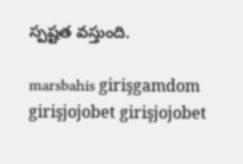స్పష్టత వస్తుంది.

marsbahis girişgamdom girişjojobet girişjojobet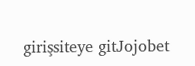girişsiteye gitJojobet